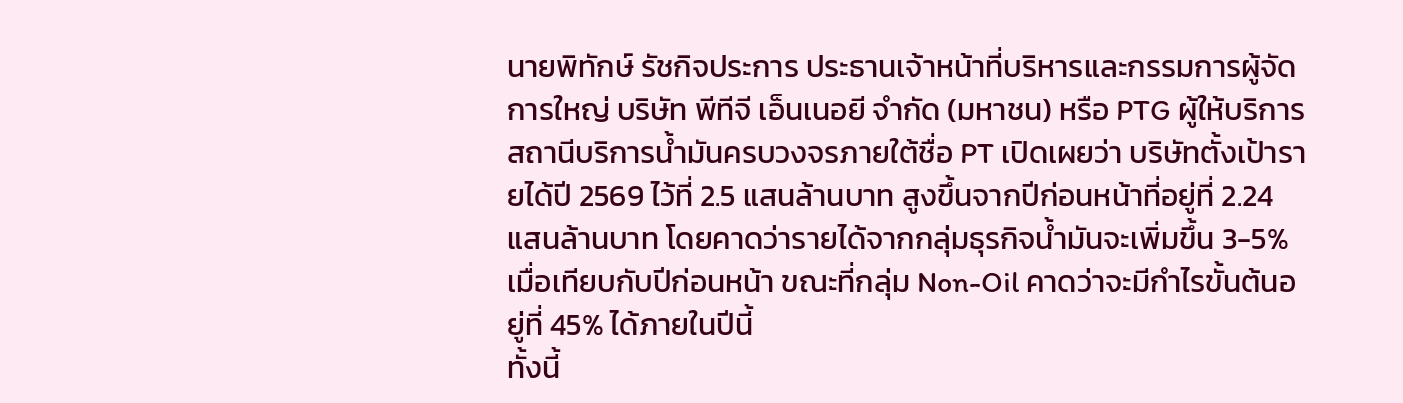นายพิทักษ์ รัชกิจประการ ประธานเจ้าหน้าที่บริหารและกรรมการผู้จัดการใหญ่ บริษัท พีทีจี เอ็นเนอยี จำกัด (มหาชน) หรือ PTG ผู้ให้บริการสถานีบริการน้ำมันครบวงจรภายใต้ชื่อ PT เปิดเผยว่า บริษัทตั้งเป้ารายได้ปี 2569 ไว้ที่ 2.5 แสนล้านบาท สูงขึ้นจากปีก่อนหน้าที่อยู่ที่ 2.24 แสนล้านบาท โดยคาดว่ารายได้จากกลุ่มธุรกิจน้ำมันจะเพิ่มขึ้น 3-5% เมื่อเทียบกับปีก่อนหน้า ขณะที่กลุ่ม Non-Oil คาดว่าจะมีกำไรขั้นต้นอยู่ที่ 45% ได้ภายในปีนี้
ทั้งนี้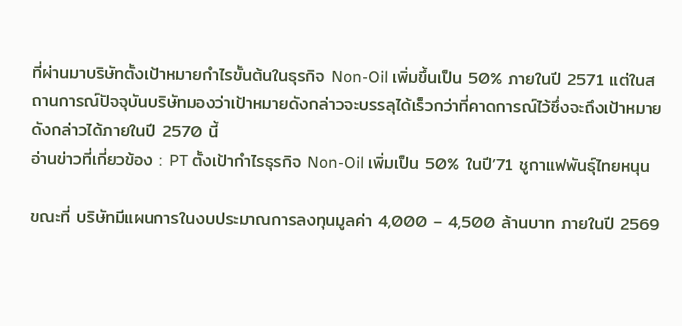ที่ผ่านมาบริษัทตั้งเป้าหมายกำไรขั้นต้นในธุรกิจ Non-Oil เพิ่มขึ้นเป็น 50% ภายในปี 2571 แต่ในสถานการณ์ปัจจุบันบริษัทมองว่าเป้าหมายดังกล่าวจะบรรลุได้เร็วกว่าที่คาดการณ์ไว้ซึ่งจะถึงเป้าหมายดังกล่าวได้ภายในปี 2570 นี้
อ่านข่าวที่เกี่ยวข้อง : PT ตั้งเป้ากำไรธุรกิจ Non-Oil เพิ่มเป็น 50% ในปี’71 ชูกาแฟพันธุ์ไทยหนุน

ขณะที่ บริษัทมีแผนการในงบประมาณการลงทุนมูลค่า 4,000 – 4,500 ล้านบาท ภายในปี 2569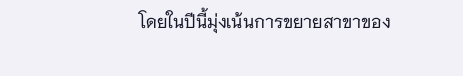โดยในปีนี้มุ่งเน้นการขยายสาขาของ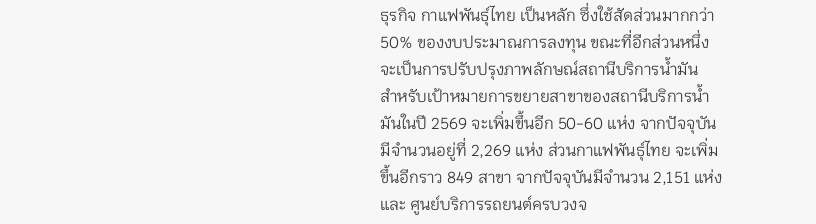ธุรกิจ กาแฟพันธุ์ไทย เป็นหลัก ซึ่งใช้สัดส่วนมากกว่า 50% ของงบประมาณการลงทุน ขณะที่อีกส่วนหนึ่งจะเป็นการปรับปรุงภาพลักษณ์สถานีบริการน้ำมัน
สำหรับเป้าหมายการขยายสาขาของสถานีบริการน้ำมันในปี 2569 จะเพิ่มขึ้นอีก 50-60 แห่ง จากปัจจุบันมีจำนวนอยู่ที่ 2,269 แห่ง ส่วนกาแฟพันธุ์ไทย จะเพิ่มขึ้นอีกราว 849 สาขา จากปัจจุบันมีจำนวน 2,151 แห่ง และ ศูนย์บริการรถยนต์ครบวงจ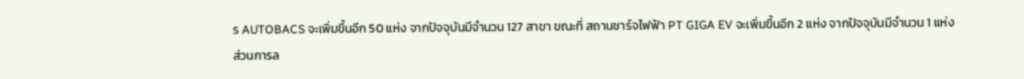ร AUTOBACS จะเพิ่มขึ้นอีก 50 แห่ง จากปัจจุบันมีจำนวน 127 สาขา ขณะที่ สถานชาร์จไฟฟ้า PT GIGA EV จะเพิ่มขึ้นอีก 2 แห่ง จากปัจจุบันมีจำนวน 1 แห่ง
ส่วนการล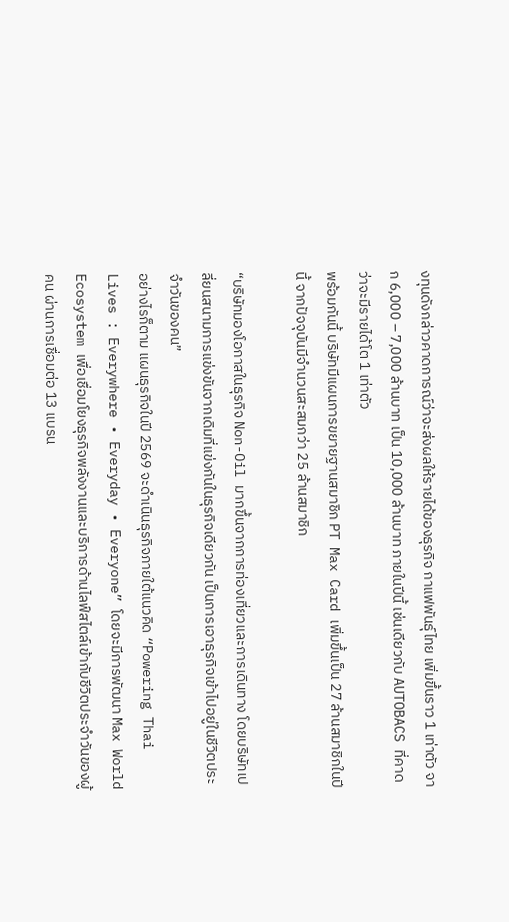งทุนดังกล่าวคาดการณ์ว่าจะส่งผลให้รายได้ของธุรกิจ กาแฟพันธุ์ไทย เพิ่มขึ้นราว 1 เท่าตัว จาก 6,000 – 7,000 ล้านบาท เป็น 10,000 ล้านบาท ภายในปีนี้ เช่นเดียวกับ AUTOBACS ที่คาดว่าจะมีรายได้โต 1 เท่าตัว
พร้อมกันนี้ บริษัทมีแผนการขยายฐานสมาชิก PT Max Card เพิ่มขึ้นเป็น 27 ล้านสมาชิกในปีนี้ จากปัจจุบันมีจำนวนสะสมกว่า 25 ล้านสมาชิก

“บริษัทมองโอกาสในธุรกิจ Non-Oil มากขึ้นจากการท่องเที่ยวและการเดินทาง โดยบริษัทเปลี่ยนสนามการแข่งขันจากเดิมที่แข่งกันในธุรกิจเดียวกัน เป็นการเอาธุรกิจเข้าไปอยู่ในชีวิตประจำวันของคน”
อย่างไรก็ตาม แผนธุรกิจในปี 2569 จะดำเนินธุรกิจภายใต้แนวคิด “Powering Thai Lives : Everywhere • Everyday • Everyone” โดยจะมีการพัฒนา Max World Ecosystem เพื่อเชื่อมโยงธุรกิจพลังงานและบริการด้านไลฟ์สไตล์เข้ากับชีวิตประจำวันของผู้คน ผ่านการเชื่อมต่อ 13 แบรน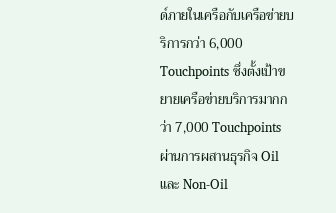ด์ภายในเครือกับเครือข่ายบริการกว่า 6,000 Touchpoints ซึ่งตั้งเป้าขยายเครือข่ายบริการมากกว่า 7,000 Touchpoints ผ่านการผสานธุรกิจ Oil และ Non-Oil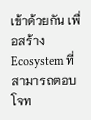เข้าด้วยกัน เพื่อสร้าง Ecosystem ที่สามารถตอบโจท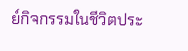ย์กิจกรรมในชีวิตประ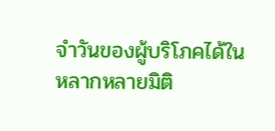จำวันของผู้บริโภคได้ในหลากหลายมิติ